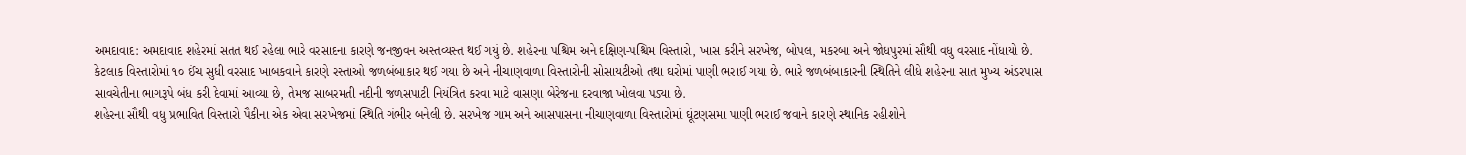અમદાવાદ: અમદાવાદ શહેરમાં સતત થઈ રહેલા ભારે વરસાદના કારણે જનજીવન અસ્તવ્યસ્ત થઈ ગયું છે. શહેરના પશ્ચિમ અને દક્ષિણ-પશ્ચિમ વિસ્તારો, ખાસ કરીને સરખેજ, બોપલ, મકરબા અને જોધપુરમાં સૌથી વધુ વરસાદ નોંધાયો છે. કેટલાક વિસ્તારોમાં ૧૦ ઈંચ સુધી વરસાદ ખાબકવાને કારણે રસ્તાઓ જળબંબાકાર થઈ ગયા છે અને નીચાણવાળા વિસ્તારોની સોસાયટીઓ તથા ઘરોમાં પાણી ભરાઈ ગયા છે. ભારે જળબંબાકારની સ્થિતિને લીધે શહેરના સાત મુખ્ય અંડરપાસ સાવચેતીના ભાગરૂપે બંધ કરી દેવામાં આવ્યા છે, તેમજ સાબરમતી નદીની જળસપાટી નિયંત્રિત કરવા માટે વાસણા બેરેજના દરવાજા ખોલવા પડ્યા છે.
શહેરના સૌથી વધુ પ્રભાવિત વિસ્તારો પૈકીના એક એવા સરખેજમાં સ્થિતિ ગંભીર બનેલી છે. સરખેજ ગામ અને આસપાસના નીચાણવાળા વિસ્તારોમાં ઘૂંટણસમા પાણી ભરાઈ જવાને કારણે સ્થાનિક રહીશોને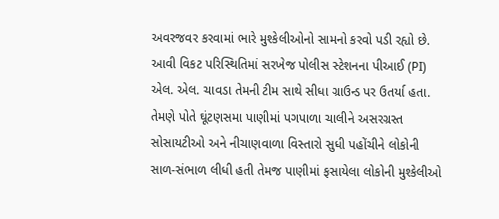અવરજવર કરવામાં ભારે મુશ્કેલીઓનો સામનો કરવો પડી રહ્યો છે. આવી વિકટ પરિસ્થિતિમાં સરખેજ પોલીસ સ્ટેશનના પીઆઈ (PI) એલ. એલ. ચાવડા તેમની ટીમ સાથે સીધા ગ્રાઉન્ડ પર ઉતર્યા હતા. તેમણે પોતે ઘૂંટણસમા પાણીમાં પગપાળા ચાલીને અસરગ્રસ્ત સોસાયટીઓ અને નીચાણવાળા વિસ્તારો સુધી પહોંચીને લોકોની સાળ-સંભાળ લીધી હતી તેમજ પાણીમાં ફસાયેલા લોકોની મુશ્કેલીઓ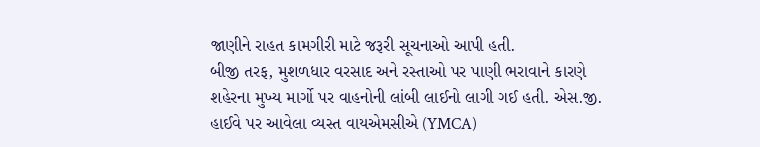જાણીને રાહત કામગીરી માટે જરૂરી સૂચનાઓ આપી હતી.
બીજી તરફ, મુશળધાર વરસાદ અને રસ્તાઓ પર પાણી ભરાવાને કારણે શહેરના મુખ્ય માર્ગો પર વાહનોની લાંબી લાઈનો લાગી ગઈ હતી. એસ.જી. હાઈવે પર આવેલા વ્યસ્ત વાયએમસીએ (YMCA)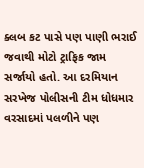ક્લબ કટ પાસે પણ પાણી ભરાઈ જવાથી મોટો ટ્રાફિક જામ સર્જાયો હતો. આ દરમિયાન સરખેજ પોલીસની ટીમ ધોધમાર વરસાદમાં પલળીને પણ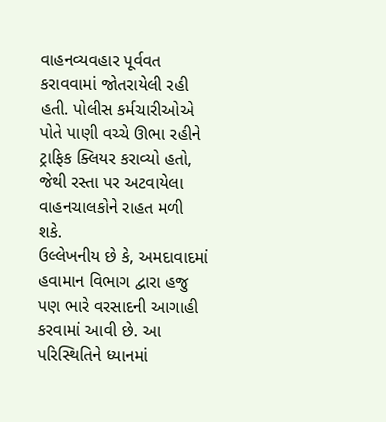વાહનવ્યવહાર પૂર્વવત કરાવવામાં જોતરાયેલી રહી હતી. પોલીસ કર્મચારીઓએ પોતે પાણી વચ્ચે ઊભા રહીને ટ્રાફિક ક્લિયર કરાવ્યો હતો, જેથી રસ્તા પર અટવાયેલા વાહનચાલકોને રાહત મળી શકે.
ઉલ્લેખનીય છે કે, અમદાવાદમાં હવામાન વિભાગ દ્વારા હજુ પણ ભારે વરસાદની આગાહી કરવામાં આવી છે. આ પરિસ્થિતિને ધ્યાનમાં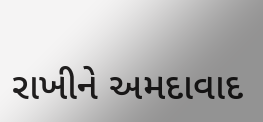રાખીને અમદાવાદ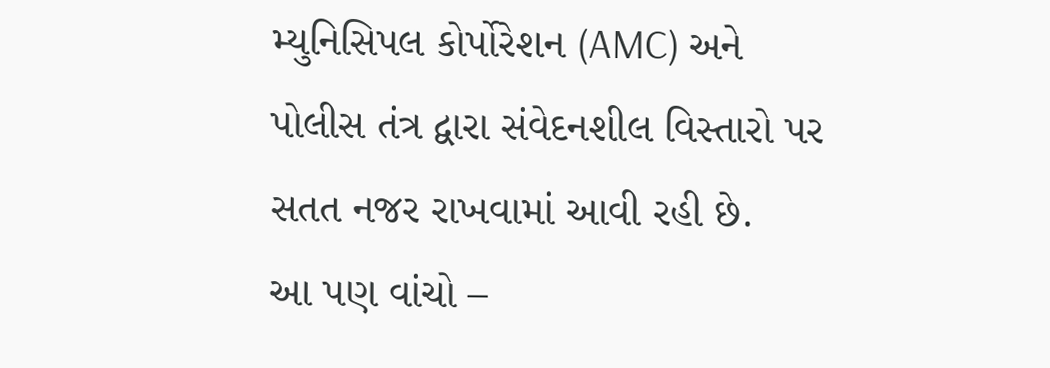મ્યુનિસિપલ કોર્પોરેશન (AMC) અને પોલીસ તંત્ર દ્વારા સંવેદનશીલ વિસ્તારો પર સતત નજર રાખવામાં આવી રહી છે.
આ પણ વાંચો –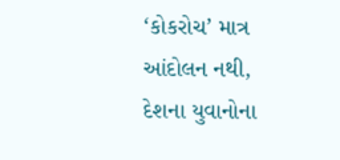‘કોકરોચ’ માત્ર આંદોલન નથી, દેશના યુવાનોના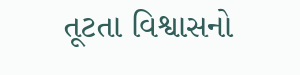તૂટતા વિશ્વાસનો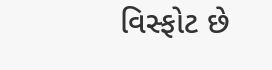વિસ્ફોટ છે